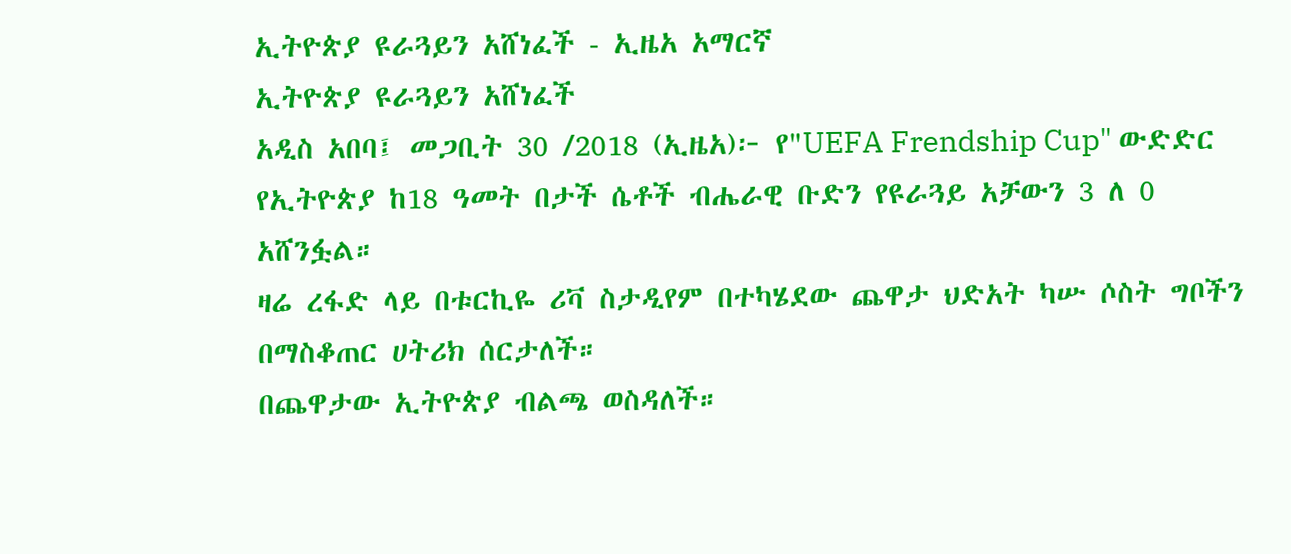ኢትዮጵያ ዩራጓይን አሸነፈች - ኢዜአ አማርኛ
ኢትዮጵያ ዩራጓይን አሸነፈች
አዲስ አበባ፤ መጋቢት 30 /2018 (ኢዜአ)፦ የ"UEFA Frendship Cup" ውድድር የኢትዮጵያ ከ18 ዓመት በታች ሴቶች ብሔራዊ ቡድን የዩራጓይ አቻውን 3 ለ 0 አሸንፏል።
ዛሬ ረፋድ ላይ በቱርኪዬ ሪቫ ስታዲየም በተካሄደው ጨዋታ ህድአት ካሡ ሶስት ግቦችን በማስቆጠር ሀትሪክ ሰርታለች።
በጨዋታው ኢትዮጵያ ብልጫ ወስዳለች።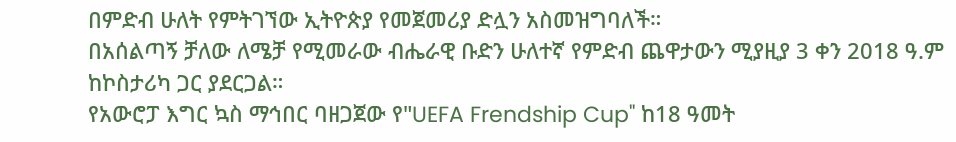በምድብ ሁለት የምትገኘው ኢትዮጵያ የመጀመሪያ ድሏን አስመዝግባለች።
በአሰልጣኝ ቻለው ለሜቻ የሚመራው ብሔራዊ ቡድን ሁለተኛ የምድብ ጨዋታውን ሚያዚያ 3 ቀን 2018 ዓ.ም ከኮስታሪካ ጋር ያደርጋል።
የአውሮፓ እግር ኳስ ማኅበር ባዘጋጀው የ"UEFA Frendship Cup" ከ18 ዓመት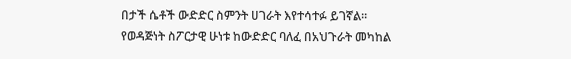በታች ሴቶች ውድድር ስምንት ሀገራት እየተሳተፉ ይገኛል።
የወዳጅነት ስፖርታዊ ሁነቱ ከውድድር ባለፈ በአህጉራት መካከል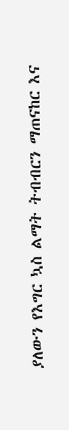ያለውን የእግር ኳስ ልማት ትብብርን ማጠናከር እና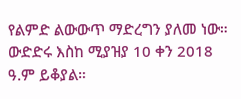የልምድ ልውውጥ ማድረግን ያለመ ነው።
ውድድሩ እስከ ሚያዝያ 10 ቀን 2018 ዓ.ም ይቆያል።